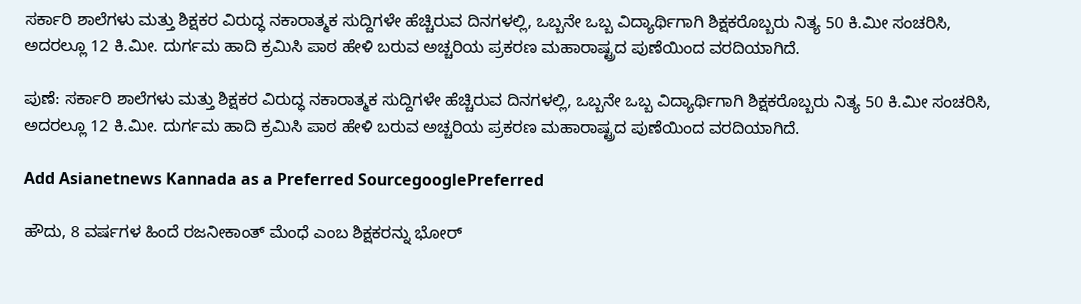ಸರ್ಕಾರಿ ಶಾಲೆಗಳು ಮತ್ತು ಶಿಕ್ಷಕರ ವಿರುದ್ಧ ನಕಾರಾತ್ಮಕ ಸುದ್ದಿಗಳೇ ಹೆಚ್ಚಿರುವ ದಿನಗಳಲ್ಲಿ, ಒಬ್ಬನೇ ಒಬ್ಬ ವಿದ್ಯಾರ್ಥಿಗಾಗಿ ಶಿಕ್ಷಕರೊಬ್ಬರು ನಿತ್ಯ 50 ಕಿ.ಮೀ ಸಂಚರಿಸಿ, ಅದರಲ್ಲೂ 12 ಕಿ.ಮೀ. ದುರ್ಗಮ ಹಾದಿ ಕ್ರಮಿಸಿ ಪಾಠ ಹೇಳಿ ಬರುವ ಅಚ್ಚರಿಯ ಪ್ರಕರಣ ಮಹಾರಾಷ್ಟ್ರದ ಪುಣೆಯಿಂದ ವರದಿಯಾಗಿದೆ.

ಪುಣೆ: ಸರ್ಕಾರಿ ಶಾಲೆಗಳು ಮತ್ತು ಶಿಕ್ಷಕರ ವಿರುದ್ಧ ನಕಾರಾತ್ಮಕ ಸುದ್ದಿಗಳೇ ಹೆಚ್ಚಿರುವ ದಿನಗಳಲ್ಲಿ, ಒಬ್ಬನೇ ಒಬ್ಬ ವಿದ್ಯಾರ್ಥಿಗಾಗಿ ಶಿಕ್ಷಕರೊಬ್ಬರು ನಿತ್ಯ 50 ಕಿ.ಮೀ ಸಂಚರಿಸಿ, ಅದರಲ್ಲೂ 12 ಕಿ.ಮೀ. ದುರ್ಗಮ ಹಾದಿ ಕ್ರಮಿಸಿ ಪಾಠ ಹೇಳಿ ಬರುವ ಅಚ್ಚರಿಯ ಪ್ರಕರಣ ಮಹಾರಾಷ್ಟ್ರದ ಪುಣೆಯಿಂದ ವರದಿಯಾಗಿದೆ.

Add Asianetnews Kannada as a Preferred SourcegooglePreferred

ಹೌದು, 8 ವರ್ಷಗಳ ಹಿಂದೆ ರಜನೀಕಾಂತ್ ಮೆಂಧೆ ಎಂಬ ಶಿಕ್ಷಕರನ್ನು ಭೋರ್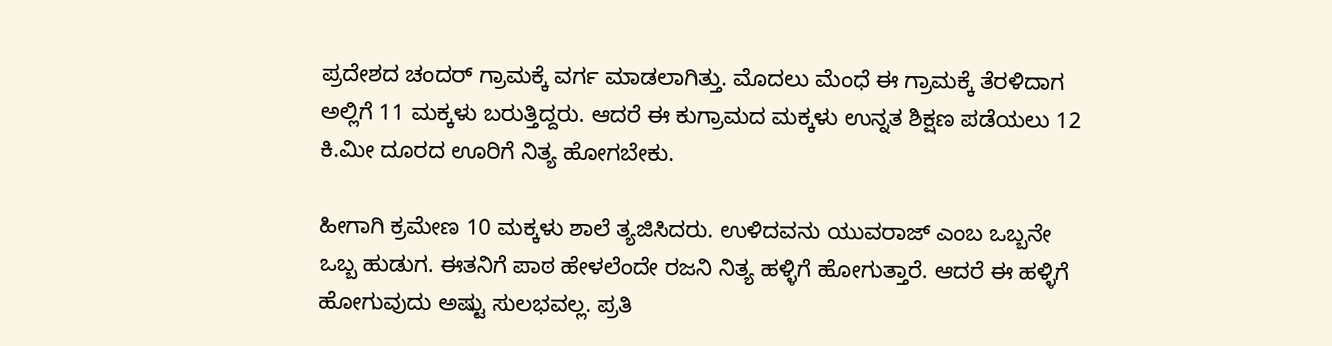ಪ್ರದೇಶದ ಚಂದರ್ ಗ್ರಾಮಕ್ಕೆ ವರ್ಗ ಮಾಡಲಾಗಿತ್ತು. ಮೊದಲು ಮೆಂಧೆ ಈ ಗ್ರಾಮಕ್ಕೆ ತೆರಳಿದಾಗ ಅಲ್ಲಿಗೆ 11 ಮಕ್ಕಳು ಬರುತ್ತಿದ್ದರು. ಆದರೆ ಈ ಕುಗ್ರಾಮದ ಮಕ್ಕಳು ಉನ್ನತ ಶಿಕ್ಷಣ ಪಡೆಯಲು 12 ಕಿ.ಮೀ ದೂರದ ಊರಿಗೆ ನಿತ್ಯ ಹೋಗಬೇಕು.

ಹೀಗಾಗಿ ಕ್ರಮೇಣ 10 ಮಕ್ಕಳು ಶಾಲೆ ತ್ಯಜಿಸಿದರು. ಉಳಿದವನು ಯುವರಾಜ್ ಎಂಬ ಒಬ್ಬನೇ ಒಬ್ಬ ಹುಡುಗ. ಈತನಿಗೆ ಪಾಠ ಹೇಳಲೆಂದೇ ರಜನಿ ನಿತ್ಯ ಹಳ್ಳಿಗೆ ಹೋಗುತ್ತಾರೆ. ಆದರೆ ಈ ಹಳ್ಳಿಗೆ ಹೋಗುವುದು ಅಷ್ಟು ಸುಲಭವಲ್ಲ. ಪ್ರತಿ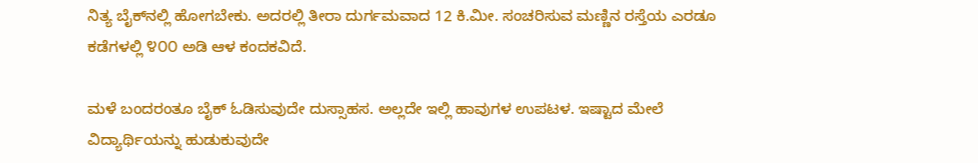ನಿತ್ಯ ಬೈಕ್‌ನಲ್ಲಿ ಹೋಗಬೇಕು. ಅದರಲ್ಲಿ ತೀರಾ ದುರ್ಗಮವಾದ 12 ಕಿ.ಮೀ. ಸಂಚರಿಸುವ ಮಣ್ಣಿನ ರಸ್ತೆಯ ಎರಡೂ ಕಡೆಗಳಲ್ಲಿ ೪೦೦ ಅಡಿ ಆಳ ಕಂದಕವಿದೆ.

ಮಳೆ ಬಂದರಂತೂ ಬೈಕ್ ಓಡಿಸುವುದೇ ದುಸ್ಸಾಹಸ. ಅಲ್ಲದೇ ಇಲ್ಲಿ ಹಾವುಗಳ ಉಪಟಳ. ಇಷ್ಟಾದ ಮೇಲೆ ವಿದ್ಯಾರ್ಥಿಯನ್ನು ಹುಡುಕುವುದೇ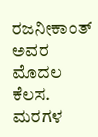ರಜನೀಕಾಂತ್ ಅವರ ಮೊದಲ ಕೆಲಸ. ಮರಗಳ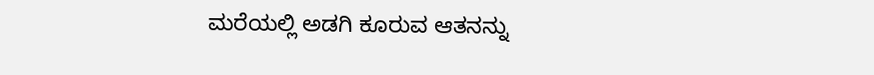ಮರೆಯಲ್ಲಿ ಅಡಗಿ ಕೂರುವ ಆತನನ್ನು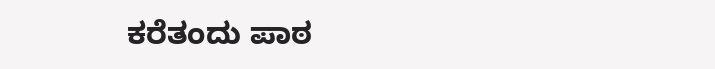ಕರೆತಂದು ಪಾಠ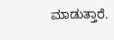ಮಾಡುತ್ತಾರೆ.